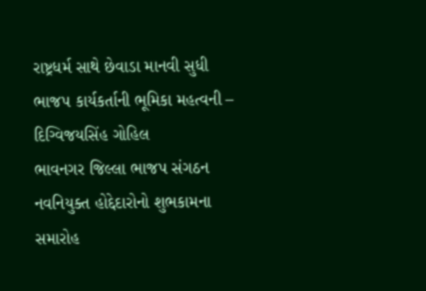રાષ્ટ્રધર્મ સાથે છેવાડા માનવી સુધી ભાજપ કાર્યકર્તાની ભૂમિકા મહત્વની – દિગ્વિજયસિંહ ગોહિલ
ભાવનગર જિલ્લા ભાજપ સંગઠન નવનિયુક્ત હોદ્દેદારોનો શુભકામના સમારોહ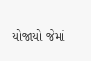યોજાયો જેમાં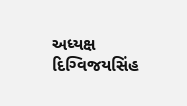અધ્યક્ષ દિગ્વિજયસિંહ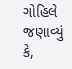ગોહિલે જણાવ્યું કે,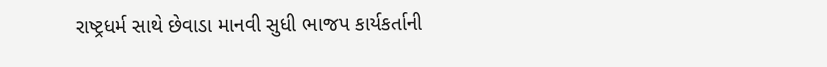રાષ્ટ્રધર્મ સાથે છેવાડા માનવી સુધી ભાજપ કાર્યકર્તાની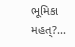ભૂમિકા મહત્?...